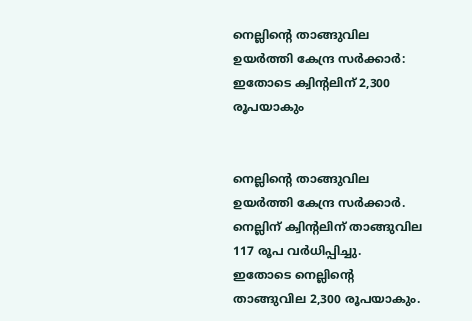നെല്ലിന്റെ താങ്ങുവില ഉയര്‍ത്തി കേന്ദ്ര സര്‍ക്കാര്‍: ഇതോടെ ക്വിന്റലിന് 2,300 രൂപയാകും


നെല്ലിന്റെ താങ്ങുവില ഉയര്‍ത്തി കേന്ദ്ര സര്‍ക്കാര്‍. നെല്ലിന് ക്വിന്റലിന് താങ്ങുവില 117 രൂപ വര്‍ധിപ്പിച്ചു. ഇതോടെ നെല്ലിന്റെ താങ്ങുവില 2,300 രൂപയാകും.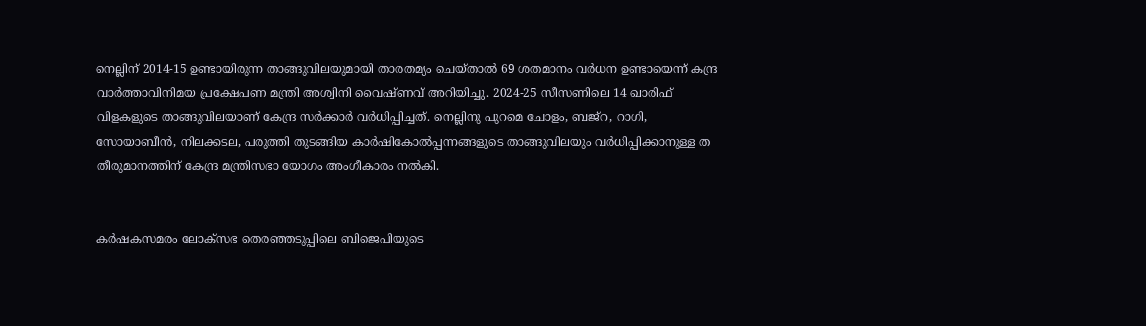നെല്ലിന് 2014-15 ഉണ്ടായിരുന്ന താങ്ങുവിലയുമായി താരതമ്യം ചെയ്താല്‍ 69 ശതമാനം വര്‍ധന ഉണ്ടായെന്ന് കന്ദ്ര വാര്‍ത്താവിനിമയ പ്രക്ഷേപണ മന്ത്രി അശ്വിനി വൈഷ്ണവ് അറിയിച്ചു. 2024-25 സീസണിലെ 14 ഖാരിഫ് വിളകളുടെ താങ്ങുവിലയാണ് കേന്ദ്ര സര്‍ക്കാര്‍ വര്‍ധിപ്പിച്ചത്. നെല്ലിനു പുറമെ ചോളം, ബജ്റ, റാഗി, സോയാബീന്‍, നിലക്കടല, പരുത്തി തുടങ്ങിയ കാര്‍ഷികോല്‍പ്പന്നങ്ങളുടെ താങ്ങുവിലയും വര്‍ധിപ്പിക്കാനുള്ള ത തീരുമാനത്തിന് കേന്ദ്ര മന്ത്രിസഭാ യോഗം അംഗീകാരം നല്‍കി.


കര്‍ഷകസമരം ലോക്‌സഭ തെരഞ്ഞടുപ്പിലെ ബിജെപിയുടെ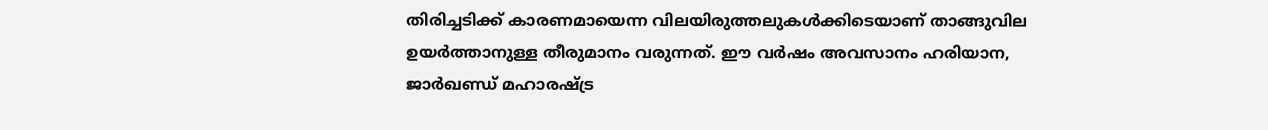തിരിച്ചടിക്ക് കാരണമായെന്ന വിലയിരുത്തലുകള്‍ക്കിടെയാണ് താങ്ങുവില ഉയര്‍ത്താനുള്ള തീരുമാനം വരുന്നത്. ഈ വര്‍ഷം അവസാനം ഹരിയാന, ജാര്‍ഖണ്ഡ് മഹാരഷ്ട്ര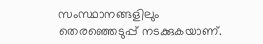സംസ്ഥാനങ്ങളിലും തെരഞ്ഞെടുപ്പ് നടക്കുകയാണ്.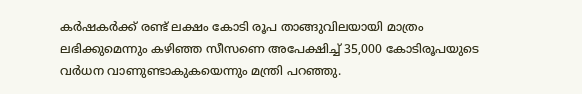കര്‍ഷകര്‍ക്ക് രണ്ട് ലക്ഷം കോടി രൂപ താങ്ങുവിലയായി മാത്രം ലഭിക്കുമെന്നും കഴിഞ്ഞ സീസണെ അപേക്ഷിച്ച് 35,000 കോടിരൂപയുടെ വര്‍ധന വാണുണ്ടാകുകയെന്നും മന്ത്രി പറഞ്ഞു.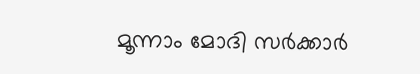മൂന്നാം മോദി സര്‍ക്കാര്‍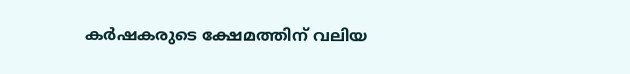കര്‍ഷകരുടെ ക്ഷേമത്തിന് വലിയ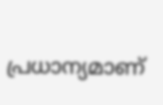പ്രധാന്യമാണ്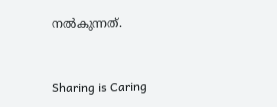നല്‍കുന്നത്.



Sharing is Caring